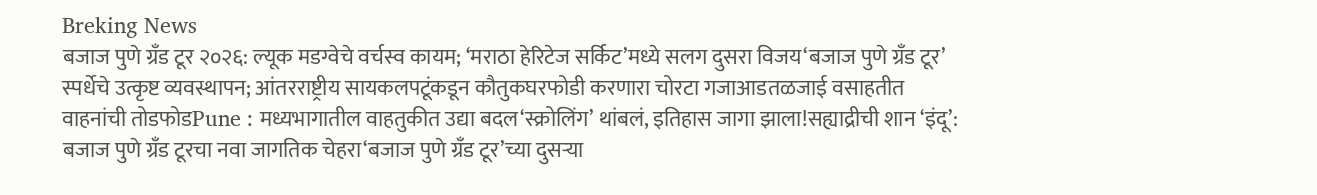Breking News
बजाज पुणे ग्रँड टूर २०२६: ल्यूक मडग्वेचे वर्चस्व कायम; ‘मराठा हेरिटेज सर्किट’मध्ये सलग दुसरा विजय‘बजाज पुणे ग्रँड टूर’ स्पर्धेचे उत्कृष्ट व्यवस्थापन; आंतरराष्ट्रीय सायकलपटूंकडून कौतुकघरफोडी करणारा चोरटा गजाआडतळजाई वसाहतीत वाहनांची तोडफोडPune : मध्यभागातील वाहतुकीत उद्या बदल‘स्क्रोलिंग’ थांबलं, इतिहास जागा झाला!सह्याद्रीची शान ‘इंदू’: बजाज पुणे ग्रँड टूरचा नवा जागतिक चेहरा‘बजाज पुणे ग्रँड टूर’च्या दुसऱ्या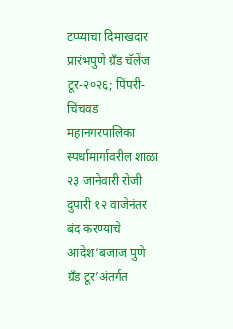टप्प्याचा दिमाखदार प्रारंभपुणे ग्रँड चॅलेंज टूर-२०२६; पिंपरी-चिंचवड महानगरपालिका स्पर्धामार्गावरील शाळा २३ जानेवारी रोजी दुपारी १२ वाजेनंतर बंद करण्याचे आदेश‘बजाज पुणे ग्रँड टूर’अंतर्गत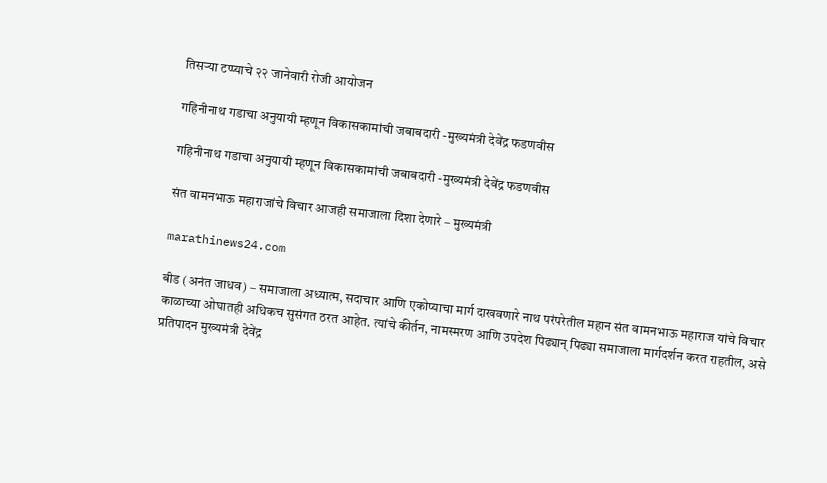तिसऱ्या टप्प्याचे २२ जानेवारी रोजी आयोजन

गहिनीनाथ गडाचा अनुयायी म्हणून विकासकामांची जबाबदारी -मुख्यमंत्री देवेंद्र फडणवीस

गहिनीनाथ गडाचा अनुयायी म्हणून विकासकामांची जबाबदारी -मुख्यमंत्री देवेंद्र फडणवीस

संत वामनभाऊ महाराजांचे विचार आजही समाजाला दिशा देणारे – मुख्यमंत्री

marathinews24.com

बीड (अनंत जाधव) – समाजाला अध्यात्म, सदाचार आणि एकोप्याचा मार्ग दाखवणारे नाथ परंपरेतील महान संत वामनभाऊ महाराज यांचे विचार काळाच्या ओघातही अधिकच सुसंगत ठरत आहेत. त्यांचे कीर्तन, नामस्मरण आणि उपदेश पिढ्यान् पिढ्या समाजाला मार्गदर्शन करत राहतील, असे प्रतिपादन मुख्यमंत्री देवेंद्र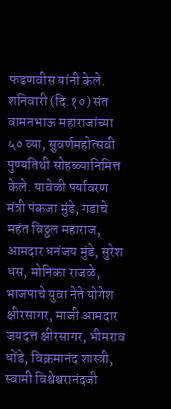फडणवीस यांनी केले. शनिवारी (दि.१०) संत वामनभाऊ महाराजांच्या ५० व्या, सुवर्णमहोत्सवी पुण्यतिथी सोहळ्यानिमित्त केले. यावेळी पर्यावरण मंत्री पंकजा मुंडे, गडाचे महंत विठ्ठल महाराज, आमदार धनंजय मुंडे, सुरेश धस, मोनिका राजळे, भाजपाचे युवा नेते योगेश क्षीरसागर, माजी आमदार जयदत्त क्षीरसागर, भीमराव धोंडे, विक्रमानंद शास्त्री, स्वामी विश्वेश्वरानंदजी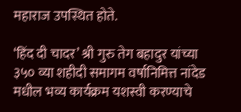महाराज उपस्थित होते.

‘हिंद दी चादर’ श्री गुरु तेग बहादुर यांच्या ३५० व्या शहीदी समागम वर्षानिमित्त नांदेड मधील भव्य कार्यक्रम यशस्वी करण्याचे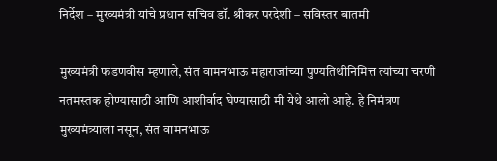निर्देश – मुख्यमंत्री यांचे प्रधान सचिव डॉ. श्रीकर परदेशी – सविस्तर बातमी

मुख्यमंत्री फडणवीस म्हणाले, संत वामनभाऊ महाराजांच्या पुण्यतिथीनिमित्त त्यांच्या चरणी नतमस्तक होण्यासाठी आणि आशीर्वाद घेण्यासाठी मी येथे आलो आहे. हे निमंत्रण मुख्यमंत्र्याला नसून, संत वामनभाऊ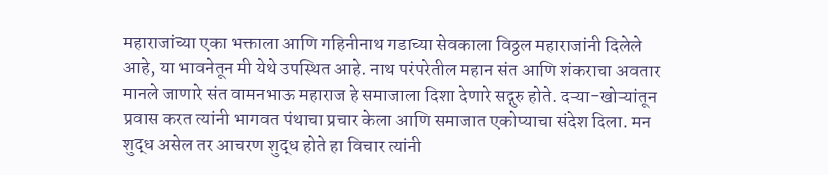महाराजांच्या एका भक्ताला आणि गहिनीनाथ गडाच्या सेवकाला विठ्ठल महाराजांनी दिलेले आहे, या भावनेतून मी येथे उपस्थित आहे. नाथ परंपरेतील महान संत आणि शंकराचा अवतार मानले जाणारे संत वामनभाऊ महाराज हे समाजाला दिशा देणारे सद्गुरु होते. दऱ्या-खोऱ्यांतून प्रवास करत त्यांनी भागवत पंथाचा प्रचार केला आणि समाजात एकोप्याचा संदेश दिला. मन शुद्ध असेल तर आचरण शुद्ध होते हा विचार त्यांनी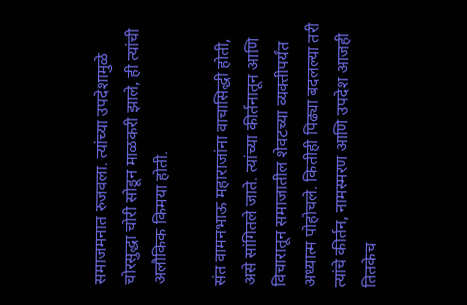समाजमनात रुजवला. त्यांच्या उपदेशामुळे चोरसुद्धा चोरी सोडून माळकरी झाले, ही त्यांची अलौकिक किमया होती.

संत वामनभाऊ महाराजांना वाचासिद्धी होती, असे सांगितले जाते. त्यांच्या कीर्तनातून आणि विचारातून समाजातील शेवटच्या व्यक्तीपर्यंत अध्यात्म पोहोचले. कितीही पिढ्या बदलल्या तरी त्यांचे कीर्तन, नामस्मरण आणि उपदेश आजही तितकेच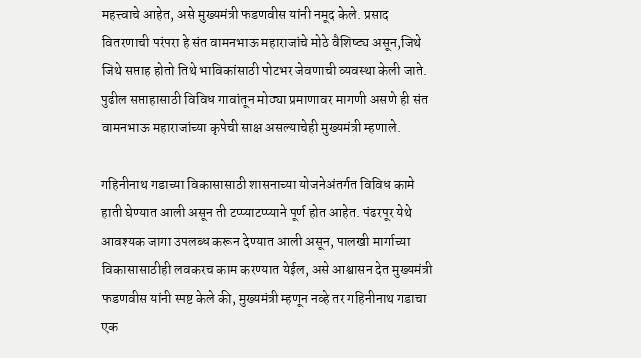महत्त्वाचे आहेत, असे मुख्यमंत्री फडणवीस यांनी नमूद केले. प्रसाद वितरणाची परंपरा हे संत वामनभाऊ महाराजांचे मोठे वैशिष्ट्य असून,जिथे जिथे सप्ताह होतो तिथे भाविकांसाठी पोटभर जेवणाची व्यवस्था केली जाते. पुढील सप्ताहासाठी विविध गावांतून मोठ्या प्रमाणावर मागणी असणे ही संत वामनभाऊ महाराजांच्या कृपेची साक्ष असल्याचेही मुख्यमंत्री म्हणाले.

गहिनीनाथ गडाच्या विकासासाठी शासनाच्या योजनेअंतर्गत विविध कामे हाती घेण्यात आली असून ती टप्प्याटप्प्याने पूर्ण होत आहेत. पंढरपूर येथे आवश्यक जागा उपलब्ध करून देण्यात आली असून, पालखी मार्गाच्या विकासासाठीही लवकरच काम करण्यात येईल, असे आश्वासन देत मुख्यमंत्री फडणवीस यांनी स्पष्ट केले की, मुख्यमंत्री म्हणून नव्हे तर गहिनीनाथ गडाचा एक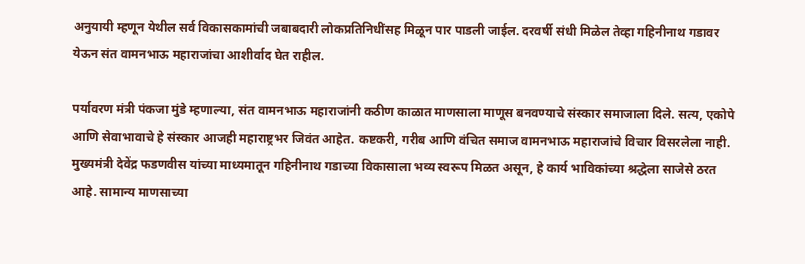अनुयायी म्हणून येथील सर्व विकासकामांची जबाबदारी लोकप्रतिनिधींसह मिळून पार पाडली जाईल. दरवर्षी संधी मिळेल तेव्हा गहिनीनाथ गडावर येऊन संत वामनभाऊ महाराजांचा आशीर्वाद घेत राहील.

पर्यावरण मंत्री पंकजा मुंडे म्हणाल्या, संत वामनभाऊ महाराजांनी कठीण काळात माणसाला माणूस बनवण्याचे संस्कार समाजाला दिले. सत्य, एकोपे आणि सेवाभावाचे हे संस्कार आजही महाराष्ट्रभर जिवंत आहेत. कष्टकरी, गरीब आणि वंचित समाज वामनभाऊ महाराजांचे विचार विसरलेला नाही. मुख्यमंत्री देवेंद्र फडणवीस यांच्या माध्यमातून गहिनीनाथ गडाच्या विकासाला भव्य स्वरूप मिळत असून, हे कार्य भाविकांच्या श्रद्धेला साजेसे ठरत आहे. सामान्य माणसाच्या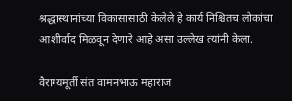श्रद्धास्थानांच्या विकासासाठी केलेले हे कार्य निश्चितच लोकांचा आशीर्वाद मिळवून देणारे आहे असा उल्लेख त्यांनी केला.

वैराग्यमूर्ती संत वामनभाऊ महाराज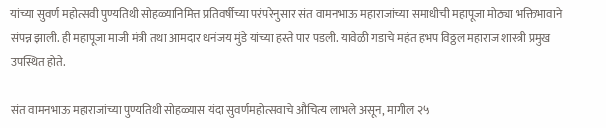यांच्या सुवर्ण महोत्सवी पुण्यतिथी सोहळ्यानिमित्त प्रतिवर्षीच्या परंपरेनुसार संत वामनभाऊ महाराजांच्या समाधीची महापूजा मोठ्या भक्तिभावाने संपन्न झाली. ही महापूजा माजी मंत्री तथा आमदार धनंजय मुंडे यांच्या हस्ते पार पडली. यावेळी गडाचे महंत हभप विठ्ठल महाराज शास्त्री प्रमुख उपस्थित होते.

संत वामनभाऊ महाराजांच्या पुण्यतिथी सोहळ्यास यंदा सुवर्णमहोत्सवाचे औचित्य लाभले असून, मागील २५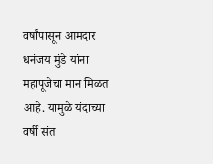वर्षांपासून आमदार धनंजय मुंडे यांना महापूजेचा मान मिळत आहे. यामुळे यंदाच्या वर्षी संत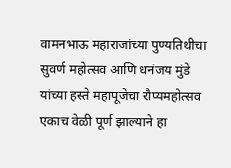वामनभाऊ महाराजांच्या पुण्यतिथीचा सुवर्ण महोत्सव आणि धनंजय मुंडे यांच्या हस्ते महापूजेचा रौप्यमहोत्सव एकाच वेळी पूर्ण झाल्याने हा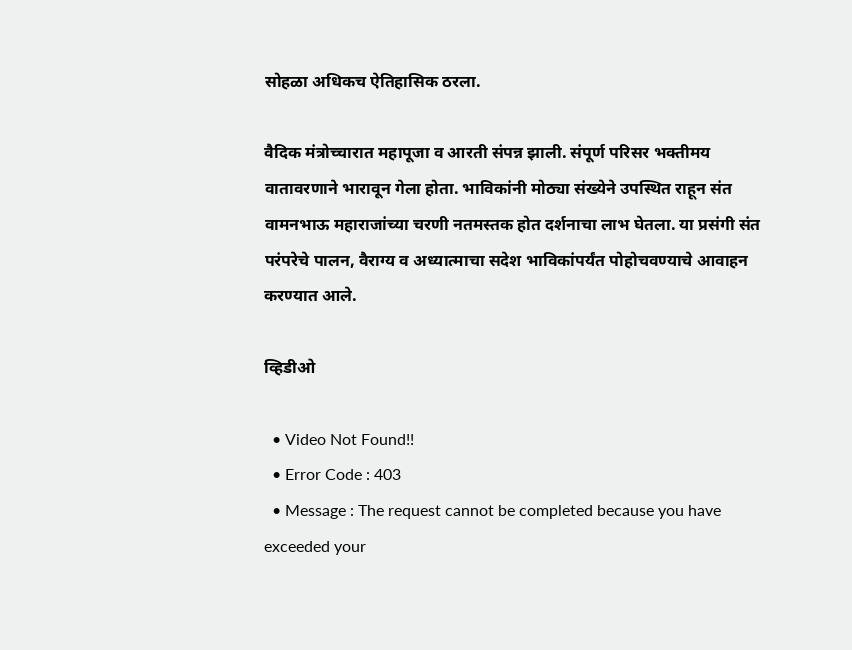सोहळा अधिकच ऐतिहासिक ठरला.

वैदिक मंत्रोच्चारात महापूजा व आरती संपन्न झाली. संपूर्ण परिसर भक्तीमय वातावरणाने भारावून गेला होता. भाविकांनी मोठ्या संख्येने उपस्थित राहून संत वामनभाऊ महाराजांच्या चरणी नतमस्तक होत दर्शनाचा लाभ घेतला. या प्रसंगी संत परंपरेचे पालन, वैराग्य व अध्यात्माचा सदेश भाविकांपर्यंत पोहोचवण्याचे आवाहन करण्यात आले.

व्हिडीओ

  • Video Not Found!!
  • Error Code : 403
  • Message : The request cannot be completed because you have exceeded your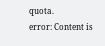quota.
error: Content is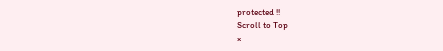protected !!
Scroll to Top
×